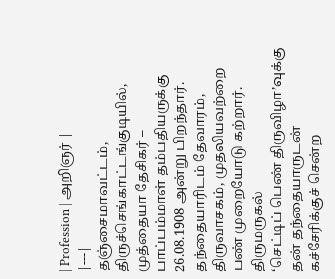| Profession | அறிஞர் |
|---|
தஞ்சைமாவட்டம், திருச்செங்காட்டங்குடியில், முத்தையா தேசிகர் – பாப்பம்மாள் தம்பதியருக்கு
26.08.1908 அன்று பிறந்தார்.
தந்தையாரிடம் தேவாரம், திருவாசகம், முதலியவற்றை பண் முறையோடு கற்றார். திருமருகல்
‘செட்டிப் பெண் திருவிழா’வுக்கு தன் தந்தையாருடன் கச்சேரிக்குச் சென்ற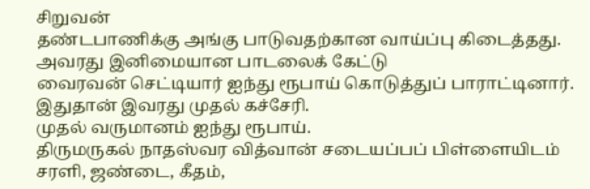சிறுவன்
தண்டபாணிக்கு அங்கு பாடுவதற்கான வாய்ப்பு கிடைத்தது. அவரது இனிமையான பாடலைக் கேட்டு
வைரவன் செட்டியார் ஐந்து ரூபாய் கொடுத்துப் பாராட்டினார். இதுதான் இவரது முதல் கச்சேரி.
முதல் வருமானம் ஐந்து ரூபாய்.
திருமருகல் நாதஸ்வர வித்வான் சடையப்பப் பிள்ளையிடம் சரளி, ஜண்டை, கீதம்,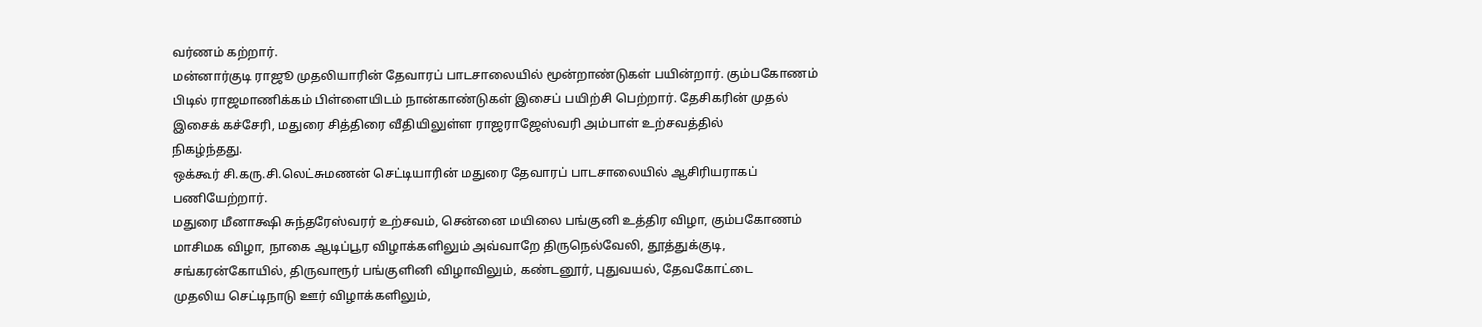வர்ணம் கற்றார்.
மன்னார்குடி ராஜூ முதலியாரின் தேவாரப் பாடசாலையில் மூன்றாண்டுகள் பயின்றார். கும்பகோணம்
பிடில் ராஜமாணிக்கம் பிள்ளையிடம் நான்காண்டுகள் இசைப் பயிற்சி பெற்றார். தேசிகரின் முதல்
இசைக் கச்சேரி, மதுரை சித்திரை வீதியிலுள்ள ராஜராஜேஸ்வரி அம்பாள் உற்சவத்தில்
நிகழ்ந்தது.
ஒக்கூர் சி.கரு.சி.லெட்சுமணன் செட்டியாரின் மதுரை தேவாரப் பாடசாலையில் ஆசிரியராகப்
பணியேற்றார்.
மதுரை மீனாக்ஷி சுந்தரேஸ்வரர் உற்சவம், சென்னை மயிலை பங்குனி உத்திர விழா, கும்பகோணம்
மாசிமக விழா, நாகை ஆடிப்பூர விழாக்களிலும் அவ்வாறே திருநெல்வேலி, தூத்துக்குடி,
சங்கரன்கோயில், திருவாரூர் பங்குளினி விழாவிலும், கண்டனூர், புதுவயல், தேவகோட்டை
முதலிய செட்டிநாடு ஊர் விழாக்களிலும்,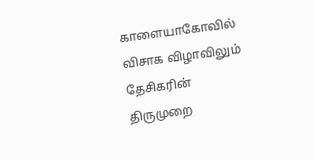காளையாகோவில் விசாக விழாவிலும் தேசிகரின்
திருமுறை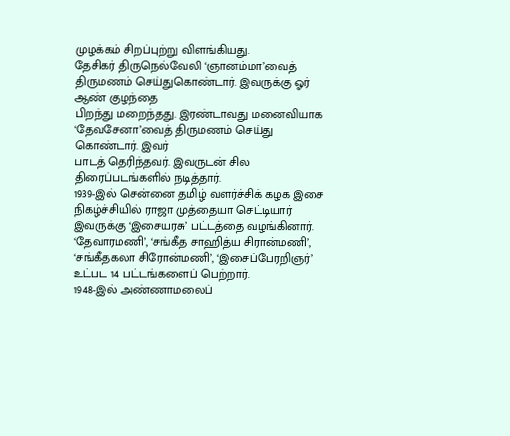முழக்கம் சிறப்புற்று விளங்கியது.
தேசிகர் திருநெல்வேலி ‘ஞானம்மா’வைத் திருமணம் செய்துகொண்டார். இவருக்கு ஓர் ஆண் குழந்தை
பிறந்து மறைந்தது. இரண்டாவது மனைவியாக ‘தேவசேனா’வைத் திருமணம் செய்து கொண்டார். இவர்
பாடத் தெரிந்தவர். இவருடன் சில திரைப்படங்களில் நடித்தார்.
1939-இல் சென்னை தமிழ் வளர்ச்சிக் கழக இசை நிகழ்ச்சியில் ராஜா முத்தையா செட்டியார்
இவருக்கு ‘இசையரசு’ பட்டத்தை வழங்கினார். ‘தேவாரமணி’, ‘சங்கீத சாஹித்ய சிரான்மணி’,
‘சங்கீதகலா சிரோன்மணி’, ‘இசைப்பேரறிஞர்’ உட்பட 14 பட்டங்களைப் பெற்றார்.
1948-இல் அண்ணாமலைப்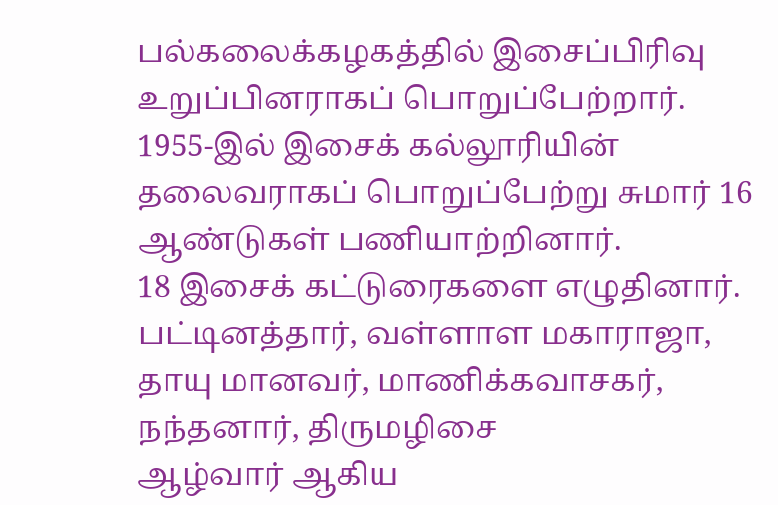பல்கலைக்கழகத்தில் இசைப்பிரிவு உறுப்பினராகப் பொறுப்பேற்றார்.
1955-இல் இசைக் கல்லூரியின் தலைவராகப் பொறுப்பேற்று சுமார் 16 ஆண்டுகள் பணியாற்றினார்.
18 இசைக் கட்டுரைகளை எழுதினார்.
பட்டினத்தார், வள்ளாள மகாராஜா, தாயு மானவர், மாணிக்கவாசகர், நந்தனார், திருமழிசை
ஆழ்வார் ஆகிய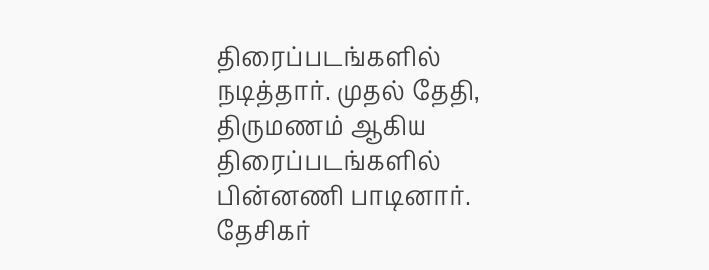திரைப்படங்களில் நடித்தார். முதல் தேதி, திருமணம் ஆகிய திரைப்படங்களில்
பின்னணி பாடினார்.
தேசிகர்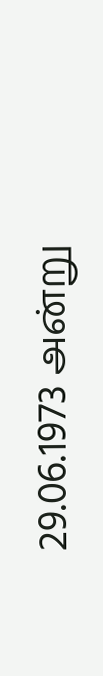29.06.1973 அன்று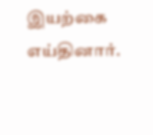இயற்கை எய்தினார்.